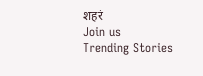शहरं
Join us
Trending Stories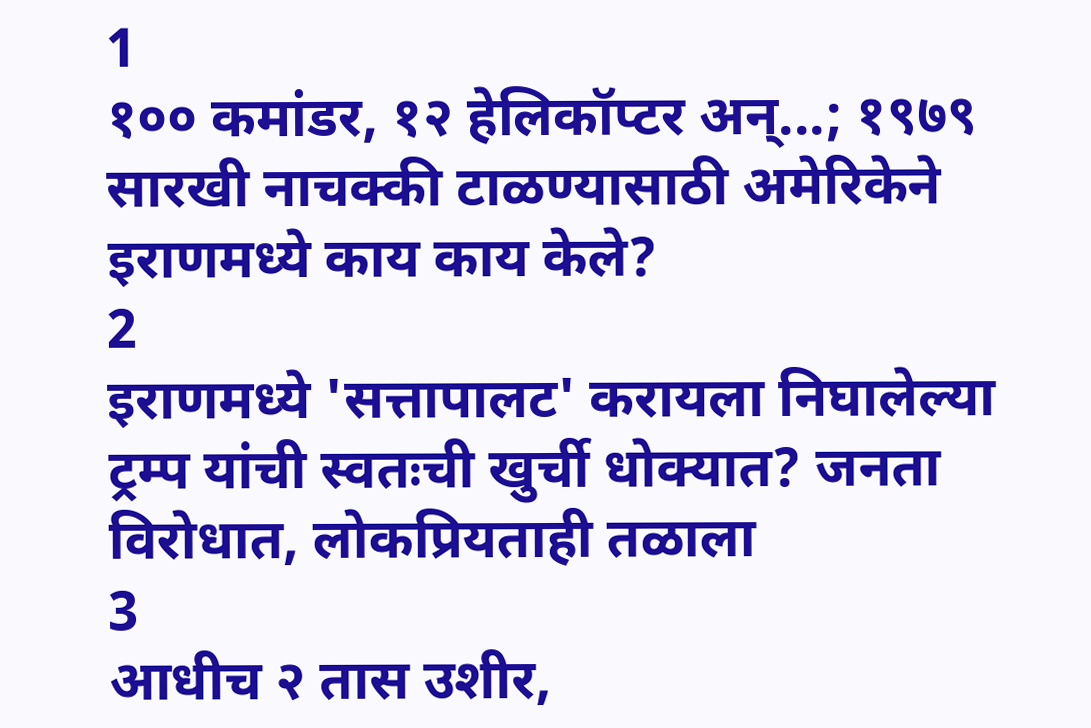1
१०० कमांडर, १२ हेलिकॉप्टर अन्...; १९७९ सारखी नाचक्की टाळण्यासाठी अमेरिकेने इराणमध्ये काय काय केले?
2
इराणमध्ये 'सत्तापालट' करायला निघालेल्या ट्रम्प यांची स्वतःची खुर्ची धोक्यात? जनता विरोधात, लोकप्रियताही तळाला
3
आधीच २ तास उशीर,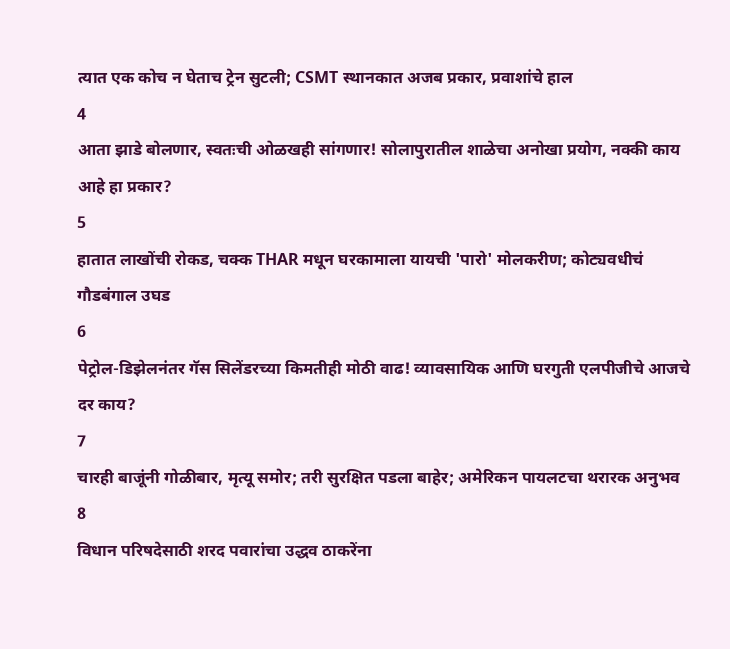त्यात एक कोच न घेताच ट्रेन सुटली; CSMT स्थानकात अजब प्रकार, प्रवाशांचे हाल
4
आता झाडे बोलणार, स्वतःची ओळखही सांगणार! सोलापुरातील शाळेचा अनोखा प्रयोग, नक्की काय आहे हा प्रकार?
5
हातात लाखोंची रोकड, चक्क THAR मधून घरकामाला यायची 'पारो' मोलकरीण; कोट्यवधीचं गौडबंगाल उघड
6
पेट्रोल-डिझेलनंतर गॅस सिलेंडरच्या किमतीही मोठी वाढ! व्यावसायिक आणि घरगुती एलपीजीचे आजचे दर काय?
7
चारही बाजूंनी गोळीबार, मृत्यू समोर; तरी सुरक्षित पडला बाहेर; अमेरिकन पायलटचा थरारक अनुभव
8
विधान परिषदेसाठी शरद पवारांचा उद्धव ठाकरेंना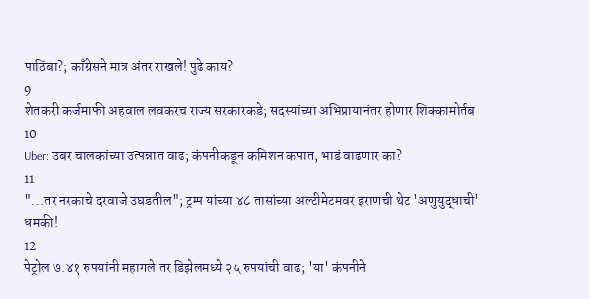पाठिंबा?; काँग्रेसने मात्र अंतर राखले! पुढे काय?
9
शेतकरी कर्जमाफी अहवाल लवकरच राज्य सरकारकडे; सदस्यांच्या अभिप्रायानंतर होणार शिक्कामोर्तब
10
Uber: उबर चालकांच्या उत्पन्नात वाढ; कंपनीकडून कमिशन कपात, भाडं वाढणार का?
11
"...तर नरकाचे दरवाजे उघडतील"; ट्रम्प यांच्या ४८ तासांच्या अल्टीमेटमवर इराणची थेट 'अणुयुद्धाची' धमकी!
12
पेट्रोल ७.४१ रुपयांनी महागले तर डिझेलमध्ये २५ रुपयांची वाढ; 'या' कंपनीने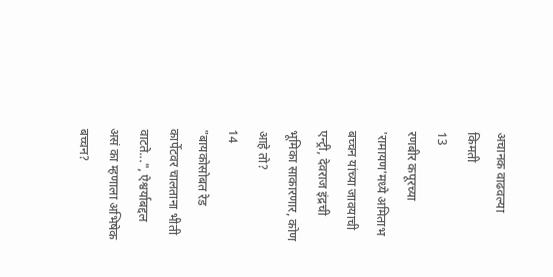अचानक वाढवल्या किमती
13
रणबीर कपूरच्या 'रामायण'मध्ये अमिताभ बच्चन यांच्या जावयाची एन्ट्री, देवराज इंद्रची भूमिका साकारणार, कोण आहे तो?
14
"बायकोसोबत रेड कार्पेटवर चालताना भीती वाटते...", ऐश्वर्याबद्दल असं का म्हणाला अभिषेक बच्चन?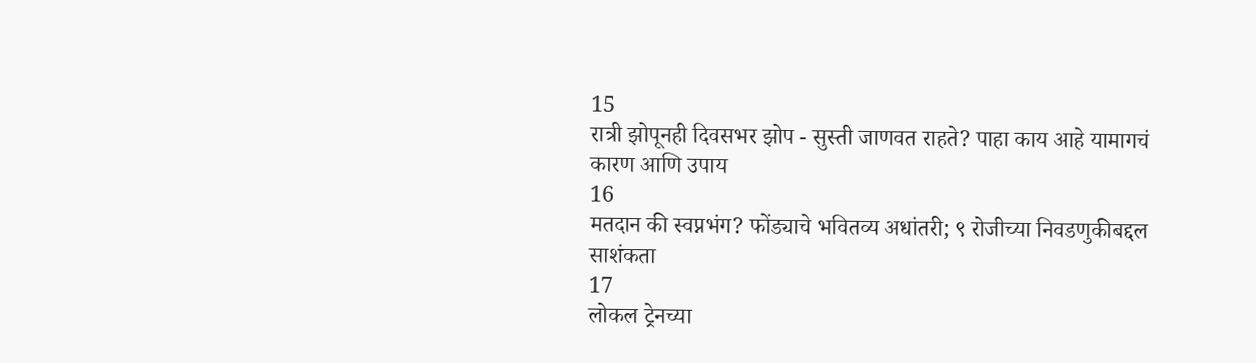15
रात्री झोपूनही दिवसभर झोप - सुस्ती जाणवत राहते? पाहा काय आहे यामागचं कारण आणि उपाय
16
मतदान की स्वप्नभंग? फोंड्याचे भवितव्य अधांतरी; ९ रोजीच्या निवडणुकीबद्दल साशंकता
17
लोकल ट्रेनच्या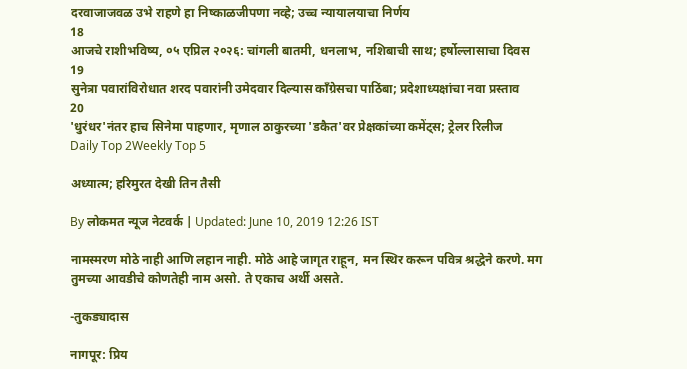दरवाजाजवळ उभे राहणे हा निष्काळजीपणा नव्हे; उच्च न्यायालयाचा निर्णय
18
आजचे राशीभविष्य, ०५ एप्रिल २०२६: चांगली बातमी, धनलाभ, नशिबाची साथ; हर्षोल्लासाचा दिवस
19
सुनेत्रा पवारांविरोधात शरद पवारांनी उमेदवार दिल्यास काँग्रेसचा पाठिंबा; प्रदेशाध्यक्षांचा नवा प्रस्ताव
20
'धुरंधर'नंतर हाच सिनेमा पाहणार, मृणाल ठाकुरच्या 'डकैत'वर प्रेक्षकांच्या कमेंट्स; ट्रेलर रिलीज
Daily Top 2Weekly Top 5

अध्यात्म; हरिमुरत देखी तिन तैसी

By लोकमत न्यूज नेटवर्क | Updated: June 10, 2019 12:26 IST

नामस्मरण मोठे नाही आणि लहान नाही. मोठे आहे जागृत राहून, मन स्थिर करून पवित्र श्रद्धेने करणे. मग तुमच्या आवडीचे कोणतेही नाम असो. ते एकाच अर्थी असते.

-तुकड्यादास

नागपूर: प्रिय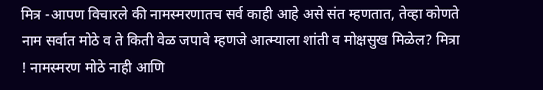मित्र -आपण विचारले की नामस्मरणातच सर्व काही आहे असे संत म्हणतात, तेव्हा कोणते नाम सर्वात मोठे व ते किती वेळ जपावे म्हणजे आत्म्याला शांती व मोक्षसुख मिळेल? मित्रा ! नामस्मरण मोठे नाही आणि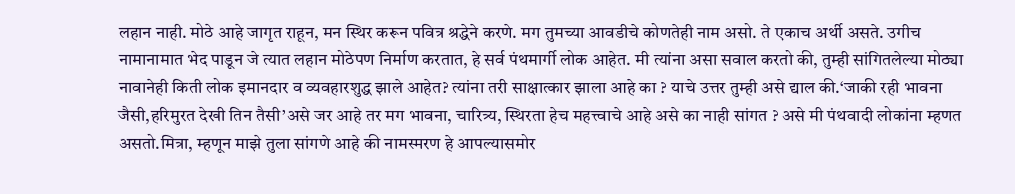लहान नाही. मोठे आहे जागृत राहून, मन स्थिर करून पवित्र श्रद्धेने करणे. मग तुमच्या आवडीचे कोणतेही नाम असो. ते एकाच अर्थी असते. उगीच नामानामात भेद पाडून जे त्यात लहान मोठेपण निर्माण करतात, हे सर्व पंथमार्गी लोक आहेत. मी त्यांना असा सवाल करतो की, तुम्ही सांगितलेल्या मोठ्या नावानेही किती लोक इमानदार व व्यवहारशुद्ध झाले आहेत? त्यांना तरी साक्षात्कार झाला आहे का ? याचे उत्तर तुम्ही असे द्याल की.‘जाकी रही भावना जैसी,हरिमुरत देखी तिन तैसी’असे जर आहे तर मग भावना, चारित्र्य, स्थिरता हेच महत्त्वाचे आहे असे का नाही सांगत ? असे मी पंथवादी लोकांना म्हणत असतो.मित्रा, म्हणून माझे तुला सांगणे आहे की नामस्मरण हे आपल्यासमोर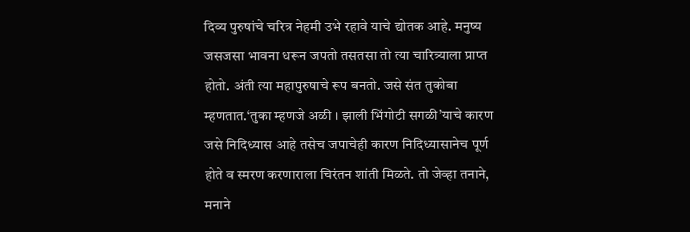दिव्य पुरुषांचे चरित्र नेहमी उभे रहावे याचे द्योतक आहे. मनुष्य जसजसा भावना धरून जपतो तसतसा तो त्या चारित्र्याला प्राप्त होतो. अंती त्या महापुरुषाचे रूप बनतो. जसे संत तुकोबा म्हणतात.‘तुका म्हणजे अळी । झाली भिंगोटी सगळी’याचे कारण जसे निदिध्यास आहे तसेच जपाचेही कारण निदिध्यासानेच पूर्ण होते व स्मरण करणाराला चिरंतन शांती मिळते. तो जेव्हा तनाने, मनाने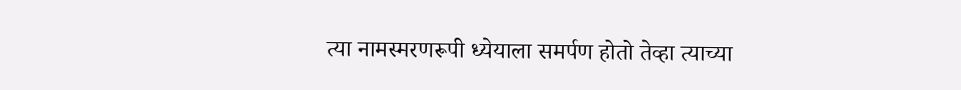त्या नामस्मरणरूपी ध्येयाला समर्पण होतो तेव्हा त्याच्या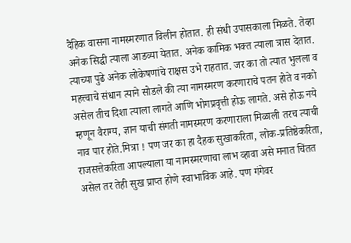दैहिक वासना नामस्मरणात विलीन होतात. ही संधी उपासकाला मिळते. तेव्हा अनेक सिद्धी त्याला आडव्या येतात. अनेक कामिक भक्त त्याला त्रास देतात. त्याच्या पुढे अनेक लोकेषणांचे राक्षस उभे राहतात. जर का तो त्यात भुलला व महत्त्वाचे संधान त्याने सोडले की त्या नामस्मरण करणाराचे पतन होते व नको असेल तीच दिशा त्याला लागते आणि भोगप्रवृत्ती होऊ लागते. असे होऊ नये म्हणून वैराग्य, ज्ञान याची संगती नामस्मरण करणाराला मिळाली तरच त्याची नाव पार होते.मित्रा ! पण जर का हा दैहक सुखाकरिता, लोक-प्रतिष्ठेकरिता, राजसत्तेकरिता आपल्याला या नामस्मरणाचा लाभ व्हावा असे मनात चिंतत असेल तर तेही सुख प्राप्त होणे स्वाभाविक आहे. पण गंगेवर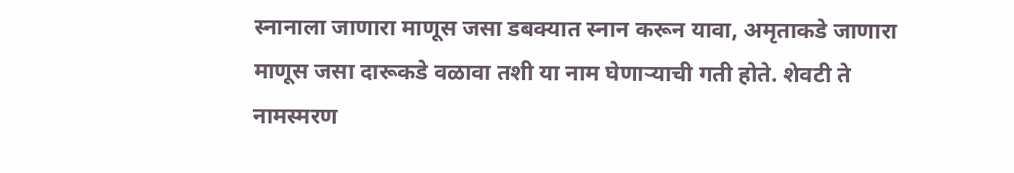स्नानाला जाणारा माणूस जसा डबक्यात स्नान करून यावा, अमृताकडे जाणारा माणूस जसा दारूकडे वळावा तशी या नाम घेणाऱ्याची गती होते. शेवटी ते नामस्मरण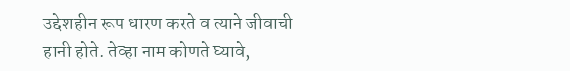उद्देशहीन रूप धारण करते व त्याने जीवाची हानी होते. तेव्हा नाम कोणते घ्यावे,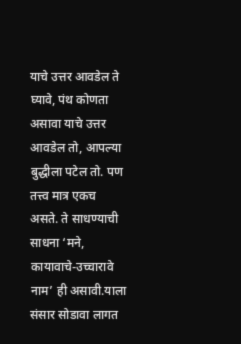याचे उत्तर आवडेल ते घ्यावे, पंथ कोणता असावा याचे उत्तर आवडेल तो, आपल्या बुद्धीला पटेल तो. पण तत्त्व मात्र एकच असते. ते साधण्याची साधना ‘मने, कायावाचे-उच्चारावे नाम’ ही असावी.याला संसार सोडावा लागत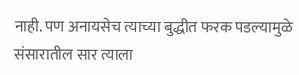नाही. पण अनायसेच त्याच्या बुद्धीत फरक पडल्यामुळे संसारातील सार त्याला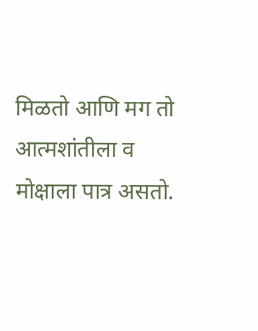मिळतो आणि मग तो आत्मशांतीला व मोक्षाला पात्र असतो.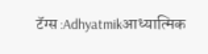टॅग्स :Adhyatmikआध्यात्मिक